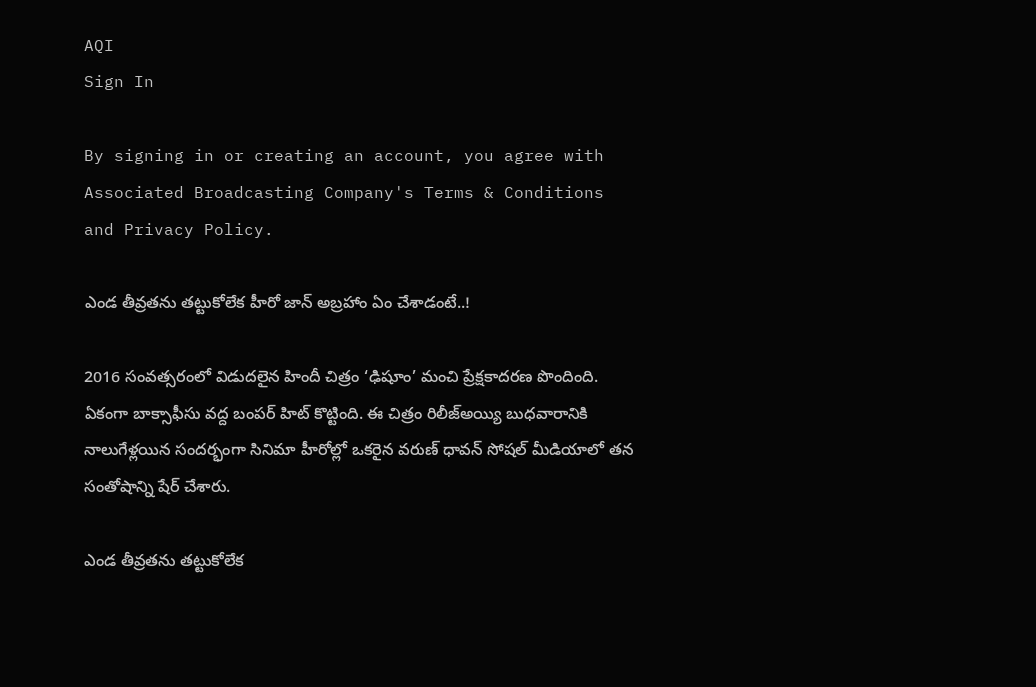AQI
Sign In

By signing in or creating an account, you agree with Associated Broadcasting Company's Terms & Conditions and Privacy Policy.

ఎండ తీవ్రతను తట్టుకోలేక హీరో జాన్‌ అబ్రహాం ఏం చేశాడంటే..!

2016 సంవత్సరంలో విడుదలైన హిందీ చిత్రం ‘ఢిషూం’ మంచి ప్రేక్షకాదరణ పొందింది. ఏకంగా బాక్సాఫీసు వద్ద బంపర్ హిట్ కొట్టింది. ఈ చిత్రం రిలీజ్అయ్యి బుధవారానికి నాలుగేళ్లయిన సందర్భంగా సినిమా హీరోల్లో ఒకరైన వరుణ్‌ ధావన్‌ సోషల్ మీడియాలో తన సంతోషాన్ని షేర్ చేశారు.

ఎండ తీవ్రతను తట్టుకోలేక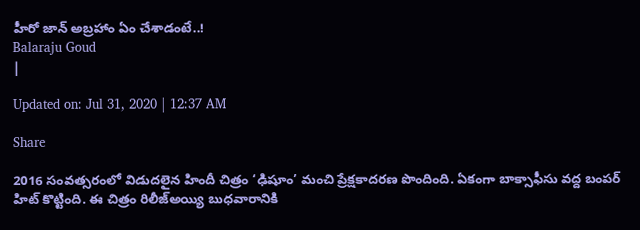హీరో జాన్‌ అబ్రహాం ఏం చేశాడంటే..!
Balaraju Goud
|

Updated on: Jul 31, 2020 | 12:37 AM

Share

2016 సంవత్సరంలో విడుదలైన హిందీ చిత్రం ‘ఢిషూం’ మంచి ప్రేక్షకాదరణ పొందింది. ఏకంగా బాక్సాఫీసు వద్ద బంపర్ హిట్ కొట్టింది. ఈ చిత్రం రిలీజ్అయ్యి బుధవారానికి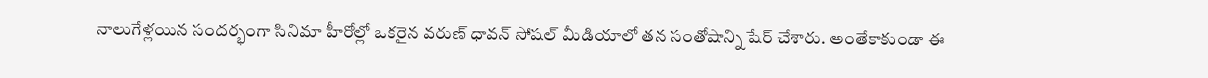నాలుగేళ్లయిన సందర్భంగా సినిమా హీరోల్లో ఒకరైన వరుణ్‌ ధావన్‌ సోషల్ మీడియాలో తన సంతోషాన్ని షేర్ చేశారు. అంతేకాకుండా ఈ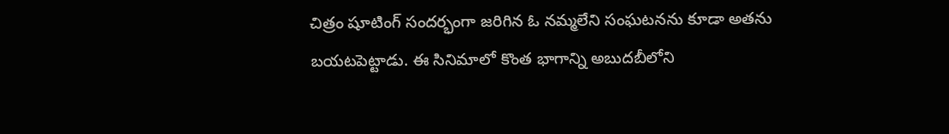చిత్రం షూటింగ్‌ సందర్భంగా జరిగిన ఓ నమ్మలేని సంఘటనను కూడా అతను బయటపెట్టాడు. ఈ సినిమాలో కొంత భాగాన్ని అబుదబీలోని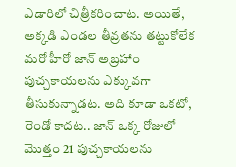ఎడారిలో చిత్రీకరించాట. అయితే, అక్కడి ఎండల తీవ్రతను తట్టుకోలేక మరో హీరో జాన్‌ అబ్రహాం పుచ్చకాయలను ఎక్కువగా తీసుకున్నాడట. అది కూడా ఒకటో, రెండో కాదట.. జాన్‌ ఒక్క రోజులో మొత్తం 21 పుచ్చకాయలను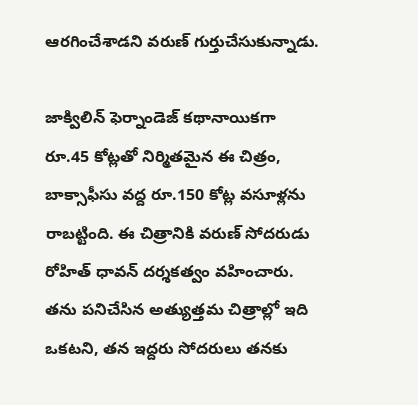ఆరగించేశాడని వరుణ్‌ గుర్తుచేసుకున్నాడు.

జాక్విలిన్‌ ఫెర్నాండెజ్‌ కథానాయికగా రూ.45 కోట్లతో నిర్మితమైన ఈ చిత్రం, బాక్సాఫీసు వద్ద రూ.150 కోట్ల వసూళ్లను రాబట్టింది. ఈ చిత్రానికి వరుణ్‌ సోదరుడు రోహిత్‌ ధావన్‌ దర్శకత్వం వహించారు. తను పనిచేసిన అత్యుత్తమ చిత్రాల్లో ఇది ఒకటని, తన ఇద్దరు సోదరులు తనకు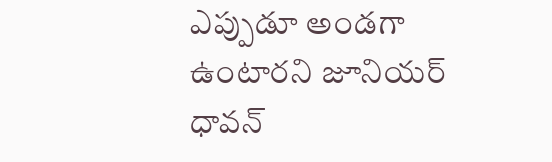ఎప్పుడూ అండగా ఉంటారని జూనియర్‌ ధావన్‌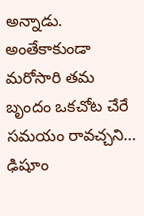అన్నాడు. అంతేకాకుండా మరోసారి తమ బృందం ఒకచోట చేరే సమయం రావచ్చని… ఢిషూం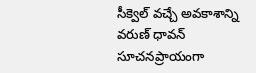సీక్వెల్‌ వచ్చే అవకాశాన్ని వరుణ్‌ ధావన్‌ సూచనప్రాయంగా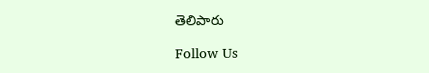తెలిపారు

Follow Us